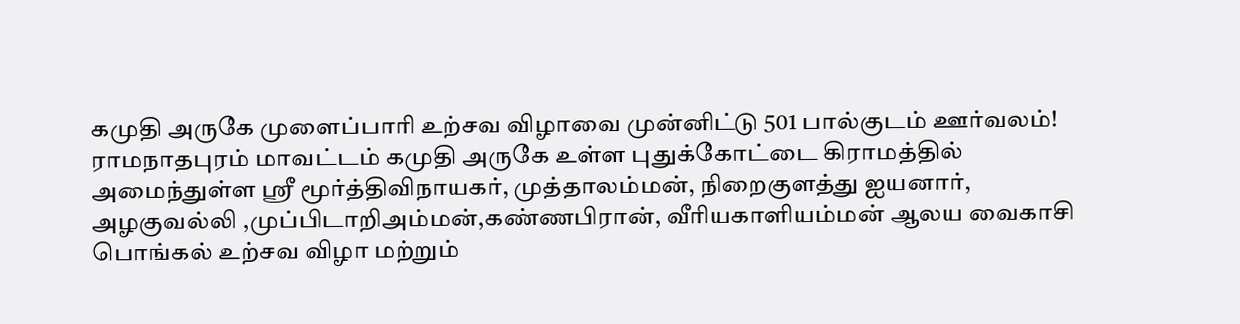கமுதி அருகே முளைப்பாரி உற்சவ விழாவை முன்னிட்டு 501 பால்குடம் ஊர்வலம்!   ராமநாதபுரம் மாவட்டம் கமுதி அருகே உள்ள புதுக்கோட்டை கிராமத்தில் அமைந்துள்ள ஸ்ரீ மூர்த்திவிநாயகர், முத்தாலம்மன், நிறைகுளத்து ஐயனார், அழகுவல்லி ,முப்பிடாறிஅம்மன்,கண்ணபிரான், வீரியகாளியம்மன் ஆலய வைகாசி பொங்கல் உற்சவ விழா மற்றும்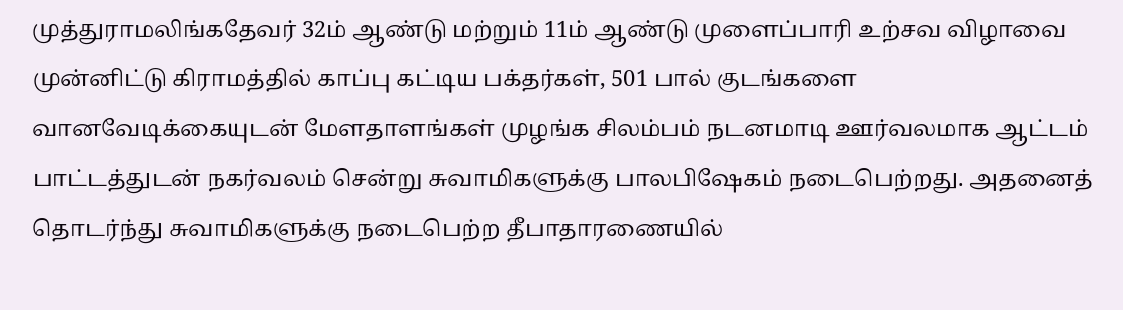முத்துராமலிங்கதேவர் 32ம் ஆண்டு மற்றும் 11ம் ஆண்டு முளைப்பாரி உற்சவ விழாவை முன்னிட்டு கிராமத்தில் காப்பு கட்டிய பக்தர்கள், 501 பால் குடங்களை  வானவேடிக்கையுடன் மேளதாளங்கள் முழங்க சிலம்பம் நடனமாடி ஊர்வலமாக ஆட்டம் பாட்டத்துடன் நகர்வலம் சென்று சுவாமிகளுக்கு பாலபிஷேகம் நடைபெற்றது. அதனைத் தொடர்ந்து சுவாமிகளுக்கு நடைபெற்ற தீபாதாரணையில்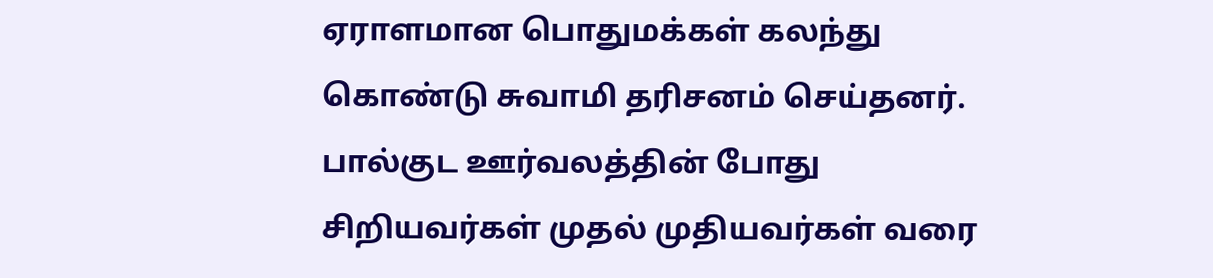ஏராளமான பொதுமக்கள் கலந்து கொண்டு சுவாமி தரிசனம் செய்தனர். பால்குட ஊர்வலத்தின் போது சிறியவர்கள் முதல் முதியவர்கள் வரை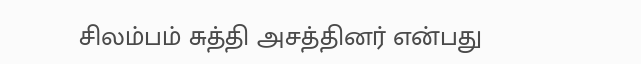சிலம்பம் சுத்தி அசத்தினர் என்பது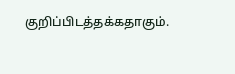குறிப்பிடத்தக்கதாகும்.